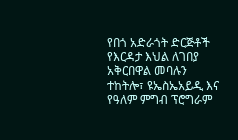የበጎ አድራጎት ድርጅቶች የእርዳታ እህል ለገበያ አቅርበዋል መባሉን ተከትሎ፣ ዩኤስኤአይዲ እና የዓለም ምግብ ፕሮግራም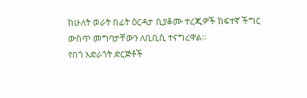ከሁለት ወራት በፊት ዕርዳታ ሲያቆሙ ተረጂዎች ከፍተኛ ችግር ውስጥ መግባታቸውን ለቢቢሲ ተናግረዋል።
የበጎ አድራጎት ድርጅቶች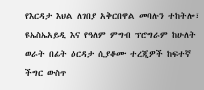የእርዳታ እህል ለገበያ አቅርበዋል መባሉን ተከትሎ፣ ዩኤስኤአይዲ እና የዓለም ምግብ ፕሮግራም ከሁለት ወራት በፊት ዕርዳታ ሲያቆሙ ተረጂዎች ከፍተኛ ችግር ውስጥ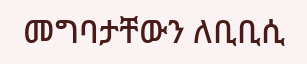መግባታቸውን ለቢቢሲ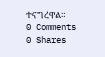ተናግረዋል።
0 Comments
0 Shares